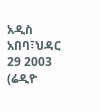አዲስ አበባ፣ህዳር 29 2003 (ሬዲዮ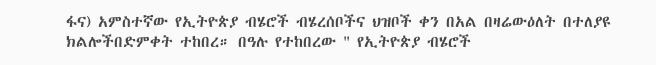ፋና) አምስተኛው የኢትዮጵያ ብሄሮች ብሄረሰቦችና ህዝቦች ቀን በአል በዛሬውዕለት በተለያዩ ክልሎችበድምቀት ተከበረ። በዓሉ የተከበረው " የኢትዮጵያ ብሄሮች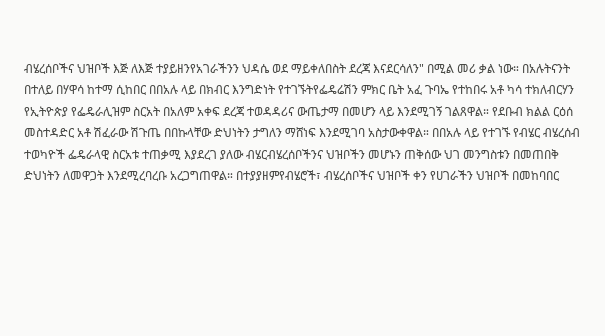ብሄረሰቦችና ህዝቦች እጅ ለእጅ ተያይዘንየአገራችንን ህዳሴ ወደ ማይቀለበስት ደረጃ እናደርሳለን" በሚል መሪ ቃል ነው። በአሉትናንት በተለይ በሃዋሳ ከተማ ሲከበር በበአሉ ላይ በክብር እንግድነት የተገኙትየፌዴሬሽን ምክር ቤት አፈ ጉባኤ የተከበሩ አቶ ካሳ ተክለብርሃን የኢትዮጵያ የፌዴራሊዝም ስርአት በአለም አቀፍ ደረጃ ተወዳዳሪና ውጤታማ በመሆን ላይ እንደሚገኝ ገልጸዋል። የደቡብ ክልል ርዕሰ መስተዳድር አቶ ሽፈራው ሽጉጤ በበኩላቸው ድህነትን ታግለን ማሸነፍ እንደሚገባ አስታውቀዋል። በበአሉ ላይ የተገኙ የብሄር ብሄረሰብ ተወካዮች ፌዴራላዊ ስርአቱ ተጠቃሚ እያደረገ ያለው ብሄርብሄረሰቦችንና ህዝቦችን መሆኑን ጠቅሰው ህገ መንግስቱን በመጠበቅ ድህነትን ለመዋጋት እንደሚረባረቡ አረጋግጠዋል። በተያያዘምየብሄሮች፣ ብሄረሰቦችና ህዝቦች ቀን የሀገራችን ህዝቦች በመከባበር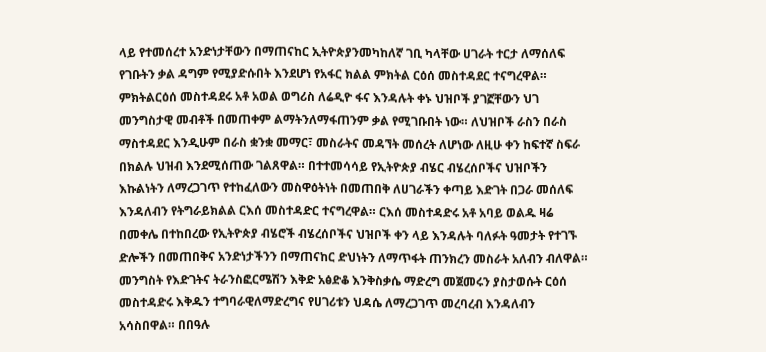ላይ የተመሰረተ አንድነታቸውን በማጠናከር ኢትዮጵያንመካከለኛ ገቢ ካላቸው ሀገራት ተርታ ለማሰለፍ የገቡትን ቃል ዳግም የሚያድሱበት እንደሆነ የአፋር ክልል ምክትል ርዕሰ መስተዳደር ተናግረዋል። ምክትልርዕሰ መስተዳደሩ አቶ አወል ወግሪስ ለሬዲዮ ፋና እንዳሉት ቀኑ ህዝቦች ያገኟቸውን ህገ መንግስታዊ መብቶች በመጠቀም ልማትንለማፋጠንም ቃል የሚገቡበት ነው። ለህዝቦች ራስን በራስ ማስተዳደር እንዲሁም በራስ ቋንቋ መማር፣ መስራትና መዳኘት መሰረት ለሆነው ለዚሁ ቀን ከፍተኛ ስፍራ በክልሉ ህዝብ እንደሚሰጠው ገልጸዋል። በተተመሳሳይ የኢትዮጵያ ብሄር ብሄረሰቦችና ህዝቦችን እኩልነትን ለማረጋገጥ የተከፈለውን መስዋዕትነት በመጠበቅ ለሀገራችን ቀጣይ እድገት በጋራ መሰለፍ እንዳለብን የትግራይክልል ርእሰ መስተዳድር ተናግረዋል። ርእሰ መስተዳድሩ አቶ አባይ ወልዱ ዛሬ በመቀሌ በተከበረው የኢትዮጵያ ብሄሮች ብሄረሰቦችና ህዝቦች ቀን ላይ እንዳሉት ባለፉት ዓመታት የተገኙ ድሎችን በመጠበቅና አንድነታችንን በማጠናከር ድህነትን ለማጥፋት ጠንክረን መስራት አለብን ብለዋል። መንግስት የእድገትና ትራንስፎርሜሽን እቅድ አፅድቆ እንቅስቃሴ ማድረግ መጀመሩን ያስታወሱት ርዕሰ መስተዳድሩ እቅዱን ተግባራዊለማድረግና የሀገሪቱን ህዳሴ ለማረጋገጥ መረባረብ እንዳለብን አሳስበዋል። በበዓሉ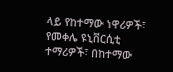ላይ የከተማው ነዋሪዎች፣ የመቀሌ ዩኒቨርሲቲ ተማሪዎች፣ በከተማው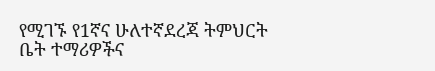የሚገኙ የ1ኛና ሁለተኛደረጃ ትምህርት ቤት ተማሪዎችና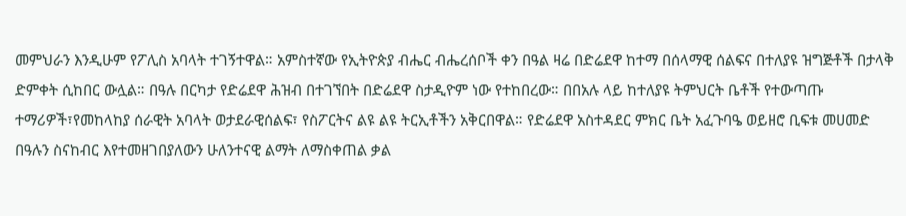መምህራን እንዲሁም የፖሊስ አባላት ተገኝተዋል። አምስተኛው የኢትዮጵያ ብሔር ብሔረሰቦች ቀን በዓል ዛሬ በድሬደዋ ከተማ በሰላማዊ ሰልፍና በተለያዩ ዝግጅቶች በታላቅ ድምቀት ሲከበር ውሏል። በዓሉ በርካታ የድሬደዋ ሕዝብ በተገኘበት በድሬደዋ ስታዲዮም ነው የተከበረው። በበአሉ ላይ ከተለያዩ ትምህርት ቤቶች የተውጣጡ ተማሪዎች፣የመከላከያ ሰራዊት አባላት ወታደራዊሰልፍ፣ የስፖርትና ልዩ ልዩ ትርኢቶችን አቅርበዋል። የድሬደዋ አስተዳደር ምክር ቤት አፈጉባዔ ወይዘሮ ቢፍቱ መሀመድ በዓሉን ስናከብር እየተመዘገበያለውን ሁለንተናዊ ልማት ለማስቀጠል ቃል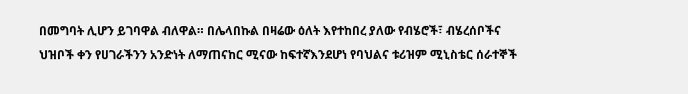በመግባት ሊሆን ይገባዋል ብለዋል። በሌላበኩል በዛሬው ዕለት እየተከበረ ያለው የብሄሮች፣ ብሄረሰቦችና ህዝቦች ቀን የሀገራችንን አንድነት ለማጠናከር ሚናው ከፍተኛእንደሆነ የባህልና ቱሪዝም ሚኒስቴር ሰራተኞች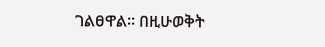ገልፀዋል። በዚሁወቅት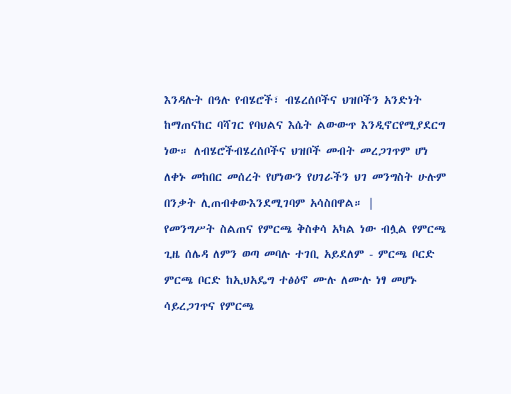እንዳሉት በዓሉ የብሄሮች፣ ብሄረሰቦችና ህዝቦችን አንድነት ከማጠናከር ባሻገር የባህልና እሴት ልውውጥ እንዲኖርየሚያደርግ ነው። ለብሄሮችብሄረሰቦችና ህዝቦች መብት መረጋገጥም ሆነ ለቀኑ መከበር መሰረት የሆነውን የሀገራችን ህገ መንግስት ሁሉም በንቃት ሊጠብቀውእንደሚገባም አሳስበዋል። |
የመንግሥት ስልጠና የምርጫ ቅስቀሳ አካል ነው ብሏል የምርጫ ጊዜ ሰሌዳ ለምን ወጣ መባሉ ተገቢ አይደለም - ምርጫ ቦርድ ምርጫ ቦርድ ከኢህአዴግ ተፅዕኖ ሙሉ ለሙሉ ነፃ መሆኑ ሳይረጋገጥና የምርጫ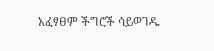አፈፃፀም ችግሮች ሳይወገዱ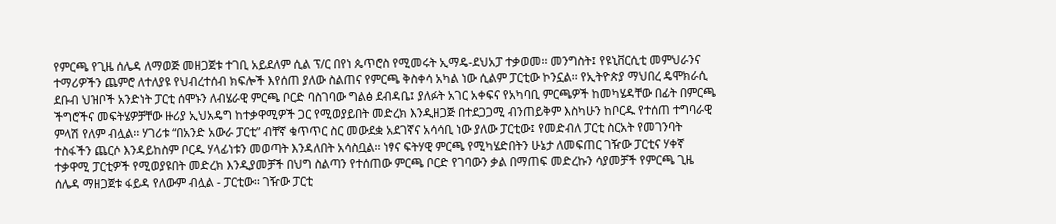የምርጫ የጊዜ ሰሌዳ ለማወጅ መዘጋጀቱ ተገቢ አይደለም ሲል ፕ/ር በየነ ጴጥሮስ የሚመሩት ኢማዴ-ደህአፓ ተቃወመ፡፡ መንግስት፤ የዩኒቨርሲቲ መምህራንና ተማሪዎችን ጨምሮ ለተለያዩ የህብረተሰብ ክፍሎች እየሰጠ ያለው ስልጠና የምርጫ ቅስቀሳ አካል ነው ሲልም ፓርቲው ኮንኗል፡፡ የኢትዮጵያ ማህበረ ዴሞክራሲ ደቡብ ህዝቦች አንድነት ፓርቲ ሰሞኑን ለብሄራዊ ምርጫ ቦርድ ባስገባው ግልፅ ደብዳቤ፤ ያለፉት አገር አቀፍና የአካባቢ ምርጫዎች ከመካሄዳቸው በፊት በምርጫ ችግሮችና መፍትሄዎቻቸው ዙሪያ ኢህአዴግ ከተቃዋሚዎች ጋር የሚወያይበት መድረክ እንዲዘጋጅ በተደጋጋሚ ብንጠይቅም እስካሁን ከቦርዱ የተሰጠ ተግባራዊ ምላሽ የለም ብሏል፡፡ ሃገሪቱ “በአንድ አውራ ፓርቲ” ብቸኛ ቁጥጥር ስር መውደቋ አደገኛና አሳሳቢ ነው ያለው ፓርቲው፤ የመድብለ ፓርቲ ስርአት የመገንባት ተስፋችን ጨርሶ እንዳይከስም ቦርዱ ሃላፊነቱን መወጣት እንዳለበት አሳስቧል፡፡ ነፃና ፍትሃዊ ምርጫ የሚካሄድበትን ሁኔታ ለመፍጠር ገዥው ፓርቲና ሃቀኛ ተቃዋሚ ፓርቲዎች የሚወያዩበት መድረክ እንዲያመቻች በህግ ስልጣን የተሰጠው ምርጫ ቦርድ የገባውን ቃል በማጠፍ መድረኩን ሳያመቻች የምርጫ ጊዜ ሰሌዳ ማዘጋጀቱ ፋይዳ የለውም ብሏል - ፓርቲው፡፡ ገዥው ፓርቲ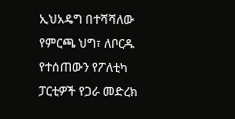ኢህአዴግ በተሻሻለው የምርጫ ህግ፣ ለቦርዱ የተሰጠውን የፖለቲካ ፓርቲዎች የጋራ መድረክ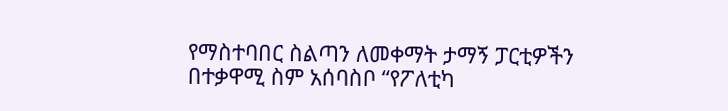የማስተባበር ስልጣን ለመቀማት ታማኝ ፓርቲዎችን በተቃዋሚ ስም አሰባስቦ “የፖለቲካ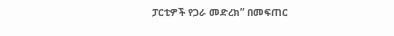ፓርቲዎች የጋራ መድረክ” በመፍጠር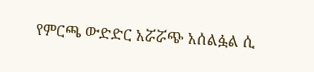የምርጫ ውድድር አሯሯጭ አሰልፏል ሲ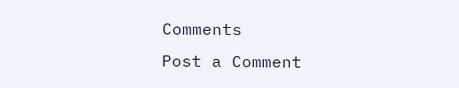Comments
Post a Comment